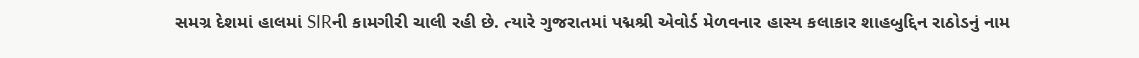સમગ્ર દેશમાં હાલમાં SIRની કામગીરી ચાલી રહી છે. ત્યારે ગુજરાતમાં પદ્મશ્રી એવોર્ડ મેળવનાર હાસ્ય કલાકાર શાહબુદ્દિન રાઠોડનું નામ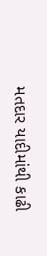મતદાર યાદીમાંથી કાઢી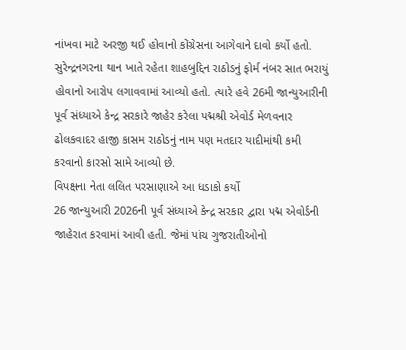નાંખવા માટે અરજી થઈ હોવાનો કોંગ્રેસના આગેવાને દાવો કર્યો હતો. સુરેન્દ્રનગરના થાન ખાતે રહેતા શાહબુદ્દિન રાઠોડનું ફોર્મ નંબર સાત ભરાયું હોવાનો આરોપ લગાવવામાં આવ્યો હતો. ત્યારે હવે 26મી જાન્યુઆરીની પૂર્વ સંધ્યાએ કેન્દ્ર સરકારે જાહેર કરેલા પદ્મશ્રી એવોર્ડ મેળવનાર ઢોલકવાદર હાજી કાસમ રાઠોડનું નામ પણ મતદાર યાદીમાંથી કમી કરવાનો કારસો સામે આવ્યો છે.
વિપક્ષના નેતા લલિત પરસાણાએ આ ધડાકો કર્યો
26 જાન્યુઆરી 2026ની પૂર્વ સંધ્યાએ કેન્દ્ર સરકાર દ્વારા પદ્મ એવોર્ડની જાહેરાત કરવામાં આવી હતી. જેમાં પાંચ ગુજરાતીઓનો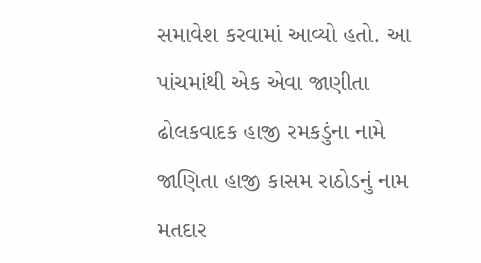સમાવેશ કરવામાં આવ્યો હતો. આ પાંચમાંથી એક એવા જાણીતા ઢોલકવાદક હાજી રમકડુંના નામે જાણિતા હાજી કાસમ રાઠોડનું નામ મતદાર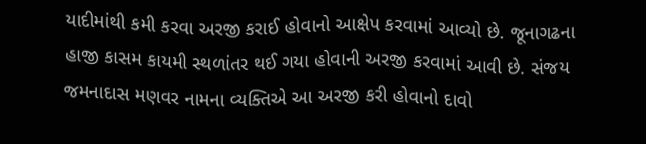યાદીમાંથી કમી કરવા અરજી કરાઈ હોવાનો આક્ષેપ કરવામાં આવ્યો છે. જૂનાગઢના હાજી કાસમ કાયમી સ્થળાંતર થઈ ગયા હોવાની અરજી કરવામાં આવી છે. સંજય જમનાદાસ મણવર નામના વ્યક્તિએ આ અરજી કરી હોવાનો દાવો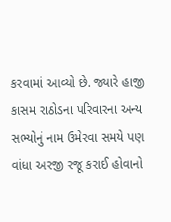કરવામાં આવ્યો છે. જ્યારે હાજી કાસમ રાઠોડના પરિવારના અન્ય સભ્યોનું નામ ઉમેરવા સમયે પણ વાંધા અરજી રજૂ કરાઈ હોવાનો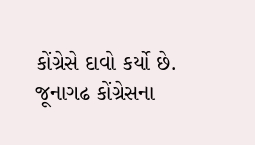કોંગ્રેસે દાવો કર્યો છે. જૂનાગઢ કોંગ્રેસના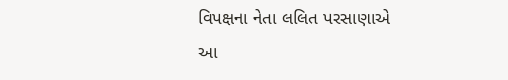વિપક્ષના નેતા લલિત પરસાણાએ આ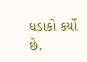ધડાકો કર્યો છે.